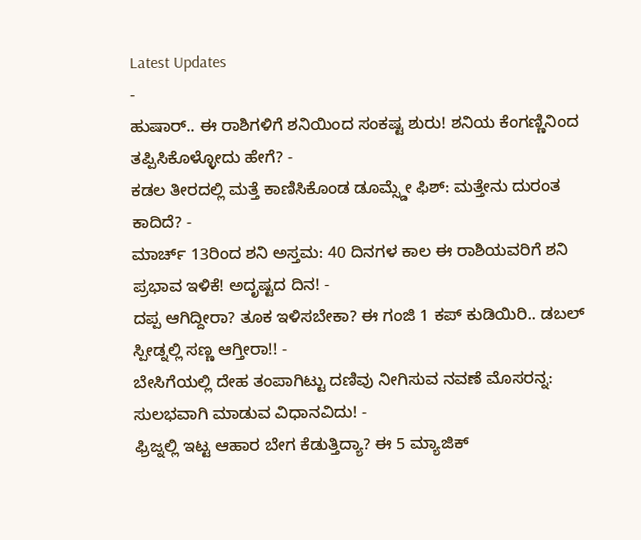Latest Updates
-
ಹುಷಾರ್.. ಈ ರಾಶಿಗಳಿಗೆ ಶನಿಯಿಂದ ಸಂಕಷ್ಟ ಶುರು! ಶನಿಯ ಕೆಂಗಣ್ಣಿನಿಂದ ತಪ್ಪಿಸಿಕೊಳ್ಳೋದು ಹೇಗೆ? -
ಕಡಲ ತೀರದಲ್ಲಿ ಮತ್ತೆ ಕಾಣಿಸಿಕೊಂಡ ಡೂಮ್ಸ್ಡೇ ಫಿಶ್: ಮತ್ತೇನು ದುರಂತ ಕಾದಿದೆ? -
ಮಾರ್ಚ್ 13ರಿಂದ ಶನಿ ಅಸ್ತಮ: 40 ದಿನಗಳ ಕಾಲ ಈ ರಾಶಿಯವರಿಗೆ ಶನಿ ಪ್ರಭಾವ ಇಳಿಕೆ! ಅದೃಷ್ಟದ ದಿನ! -
ದಪ್ಪ ಆಗಿದ್ದೀರಾ? ತೂಕ ಇಳಿಸಬೇಕಾ? ಈ ಗಂಜಿ 1 ಕಪ್ ಕುಡಿಯಿರಿ.. ಡಬಲ್ ಸ್ಪೀಡ್ನಲ್ಲಿ ಸಣ್ಣ ಆಗ್ತೀರಾ!! -
ಬೇಸಿಗೆಯಲ್ಲಿ ದೇಹ ತಂಪಾಗಿಟ್ಟು ದಣಿವು ನೀಗಿಸುವ ನವಣೆ ಮೊಸರನ್ನ: ಸುಲಭವಾಗಿ ಮಾಡುವ ವಿಧಾನವಿದು! -
ಫ್ರಿಜ್ನಲ್ಲಿ ಇಟ್ಟ ಆಹಾರ ಬೇಗ ಕೆಡುತ್ತಿದ್ಯಾ? ಈ 5 ಮ್ಯಾಜಿಕ್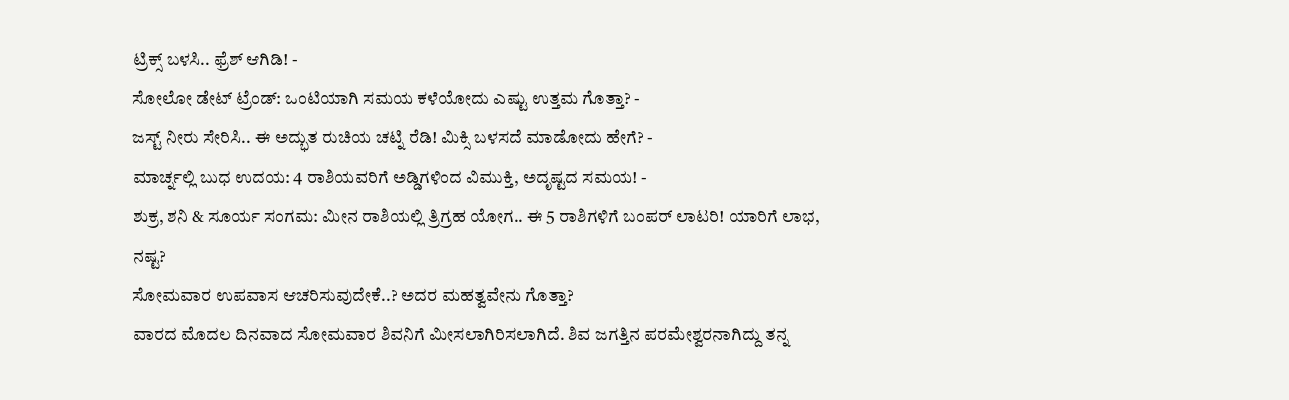ಟ್ರಿಕ್ಸ್ ಬಳಸಿ.. ಫ್ರೆಶ್ ಆಗಿಡಿ! -
ಸೋಲೋ ಡೇಟ್ ಟ್ರೆಂಡ್: ಒಂಟಿಯಾಗಿ ಸಮಯ ಕಳೆಯೋದು ಎಷ್ಟು ಉತ್ತಮ ಗೊತ್ತಾ? -
ಜಸ್ಟ್ ನೀರು ಸೇರಿಸಿ.. ಈ ಅದ್ಭುತ ರುಚಿಯ ಚಟ್ನಿ ರೆಡಿ! ಮಿಕ್ಸಿ ಬಳಸದೆ ಮಾಡೋದು ಹೇಗೆ? -
ಮಾರ್ಚ್ನಲ್ಲಿ ಬುಧ ಉದಯ: 4 ರಾಶಿಯವರಿಗೆ ಅಡ್ಡಿಗಳಿಂದ ವಿಮುಕ್ತಿ, ಅದೃಷ್ಟದ ಸಮಯ! -
ಶುಕ್ರ, ಶನಿ & ಸೂರ್ಯ ಸಂಗಮ: ಮೀನ ರಾಶಿಯಲ್ಲಿ ತ್ರಿಗ್ರಹ ಯೋಗ.. ಈ 5 ರಾಶಿಗಳಿಗೆ ಬಂಪರ್ ಲಾಟರಿ! ಯಾರಿಗೆ ಲಾಭ, ನಷ್ಟ?
ಸೋಮವಾರ ಉಪವಾಸ ಆಚರಿಸುವುದೇಕೆ..? ಅದರ ಮಹತ್ವವೇನು ಗೊತ್ತಾ?
ವಾರದ ಮೊದಲ ದಿನವಾದ ಸೋಮವಾರ ಶಿವನಿಗೆ ಮೀಸಲಾಗಿರಿಸಲಾಗಿದೆ. ಶಿವ ಜಗತ್ತಿನ ಪರಮೇಶ್ವರನಾಗಿದ್ದು ತನ್ನ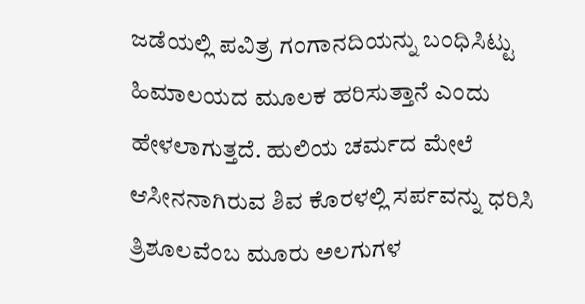ಜಡೆಯಲ್ಲಿ ಪವಿತ್ರ ಗಂಗಾನದಿಯನ್ನು ಬಂಧಿಸಿಟ್ಟು ಹಿಮಾಲಯದ ಮೂಲಕ ಹರಿಸುತ್ತಾನೆ ಎಂದು ಹೇಳಲಾಗುತ್ತದೆ. ಹುಲಿಯ ಚರ್ಮದ ಮೇಲೆ ಆಸೀನನಾಗಿರುವ ಶಿವ ಕೊರಳಲ್ಲಿ ಸರ್ಪವನ್ನು ಧರಿಸಿ ತ್ರಿಶೂಲವೆಂಬ ಮೂರು ಅಲಗುಗಳ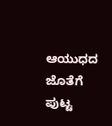ಆಯುಧದ ಜೊತೆಗೆ ಪುಟ್ಟ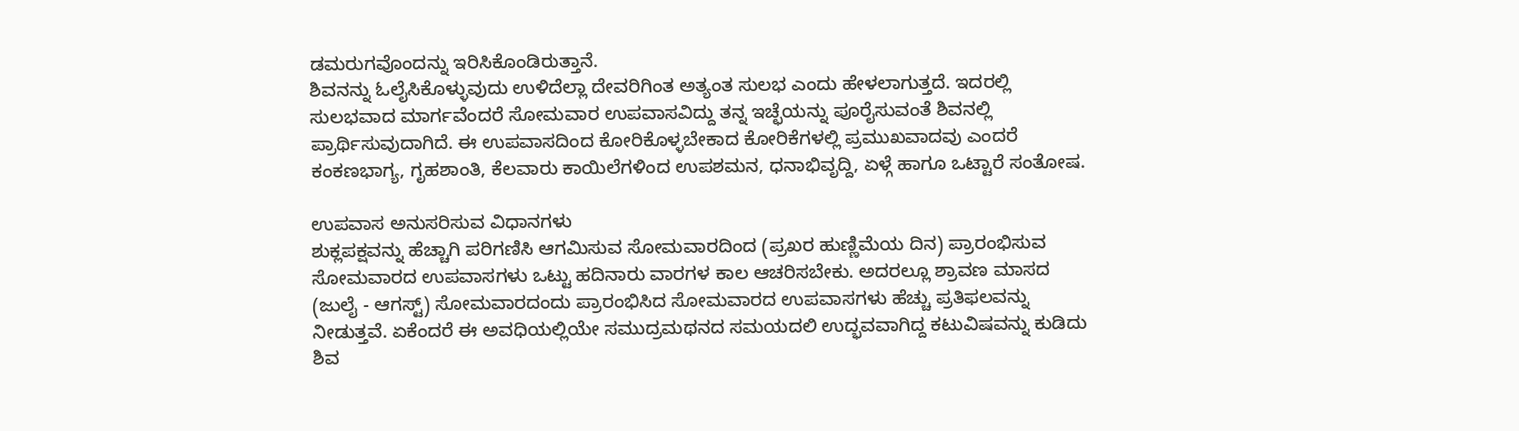ಡಮರುಗವೊಂದನ್ನು ಇರಿಸಿಕೊಂಡಿರುತ್ತಾನೆ.
ಶಿವನನ್ನು ಓಲೈಸಿಕೊಳ್ಳುವುದು ಉಳಿದೆಲ್ಲಾ ದೇವರಿಗಿಂತ ಅತ್ಯಂತ ಸುಲಭ ಎಂದು ಹೇಳಲಾಗುತ್ತದೆ. ಇದರಲ್ಲಿ ಸುಲಭವಾದ ಮಾರ್ಗವೆಂದರೆ ಸೋಮವಾರ ಉಪವಾಸವಿದ್ದು ತನ್ನ ಇಚ್ಛೆಯನ್ನು ಪೂರೈಸುವಂತೆ ಶಿವನಲ್ಲಿ ಪ್ರಾರ್ಥಿಸುವುದಾಗಿದೆ. ಈ ಉಪವಾಸದಿಂದ ಕೋರಿಕೊಳ್ಳಬೇಕಾದ ಕೋರಿಕೆಗಳಲ್ಲಿ ಪ್ರಮುಖವಾದವು ಎಂದರೆ ಕಂಕಣಭಾಗ್ಯ, ಗೃಹಶಾಂತಿ, ಕೆಲವಾರು ಕಾಯಿಲೆಗಳಿಂದ ಉಪಶಮನ, ಧನಾಭಿವೃದ್ದಿ, ಏಳ್ಗೆ ಹಾಗೂ ಒಟ್ಟಾರೆ ಸಂತೋಷ.

ಉಪವಾಸ ಅನುಸರಿಸುವ ವಿಧಾನಗಳು
ಶುಕ್ಲಪಕ್ಷವನ್ನು ಹೆಚ್ಚಾಗಿ ಪರಿಗಣಿಸಿ ಆಗಮಿಸುವ ಸೋಮವಾರದಿಂದ (ಪ್ರಖರ ಹುಣ್ಣಿಮೆಯ ದಿನ) ಪ್ರಾರಂಭಿಸುವ ಸೋಮವಾರದ ಉಪವಾಸಗಳು ಒಟ್ಟು ಹದಿನಾರು ವಾರಗಳ ಕಾಲ ಆಚರಿಸಬೇಕು. ಅದರಲ್ಲೂ ಶ್ರಾವಣ ಮಾಸದ (ಜುಲೈ - ಆಗಸ್ಟ್) ಸೋಮವಾರದಂದು ಪ್ರಾರಂಭಿಸಿದ ಸೋಮವಾರದ ಉಪವಾಸಗಳು ಹೆಚ್ಚು ಪ್ರತಿಫಲವನ್ನು ನೀಡುತ್ತವೆ. ಏಕೆಂದರೆ ಈ ಅವಧಿಯಲ್ಲಿಯೇ ಸಮುದ್ರಮಥನದ ಸಮಯದಲಿ ಉದ್ಭವವಾಗಿದ್ದ ಕಟುವಿಷವನ್ನು ಕುಡಿದು ಶಿವ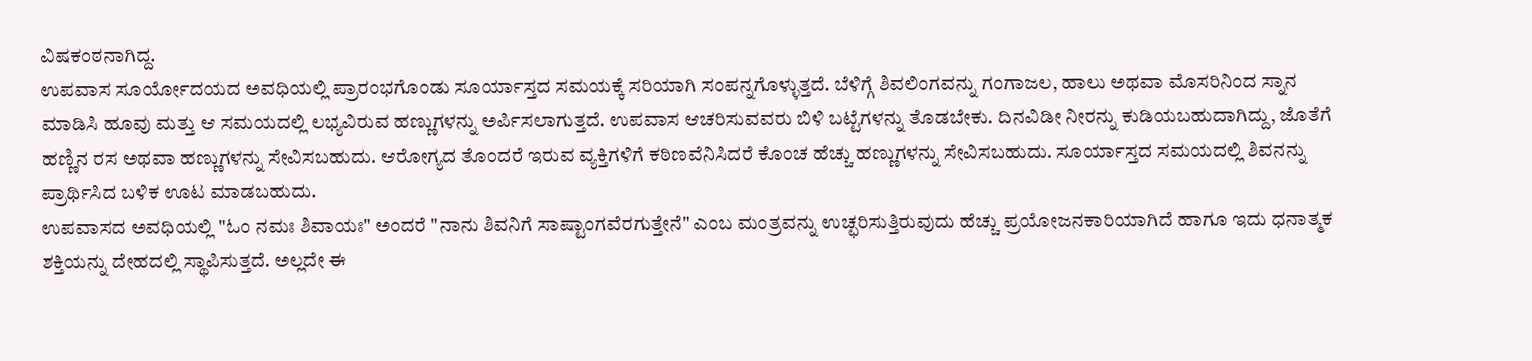ವಿಷಕಂಠನಾಗಿದ್ದ.
ಉಪವಾಸ ಸೂರ್ಯೋದಯದ ಅವಧಿಯಲ್ಲಿ ಪ್ರಾರಂಭಗೊಂಡು ಸೂರ್ಯಾಸ್ತದ ಸಮಯಕ್ಕೆ ಸರಿಯಾಗಿ ಸಂಪನ್ನಗೊಳ್ಳುತ್ತದೆ. ಬೆಳಿಗ್ಗೆ ಶಿವಲಿಂಗವನ್ನು ಗಂಗಾಜಲ, ಹಾಲು ಅಥವಾ ಮೊಸರಿನಿಂದ ಸ್ನಾನ ಮಾಡಿಸಿ ಹೂವು ಮತ್ತು ಆ ಸಮಯದಲ್ಲಿ ಲಭ್ಯವಿರುವ ಹಣ್ಣುಗಳನ್ನು ಅರ್ಪಿಸಲಾಗುತ್ತದೆ. ಉಪವಾಸ ಆಚರಿಸುವವರು ಬಿಳಿ ಬಟ್ಟೆಗಳನ್ನು ತೊಡಬೇಕು. ದಿನವಿಡೀ ನೀರನ್ನು ಕುಡಿಯಬಹುದಾಗಿದ್ದು, ಜೊತೆಗೆ ಹಣ್ಣಿನ ರಸ ಅಥವಾ ಹಣ್ಣುಗಳನ್ನು ಸೇವಿಸಬಹುದು. ಆರೋಗ್ಯದ ತೊಂದರೆ ಇರುವ ವ್ಯಕ್ತಿಗಳಿಗೆ ಕಠಿಣವೆನಿಸಿದರೆ ಕೊಂಚ ಹೆಚ್ಚು ಹಣ್ಣುಗಳನ್ನು ಸೇವಿಸಬಹುದು. ಸೂರ್ಯಾಸ್ತದ ಸಮಯದಲ್ಲಿ ಶಿವನನ್ನು ಪ್ರಾರ್ಥಿಸಿದ ಬಳಿಕ ಊಟ ಮಾಡಬಹುದು.
ಉಪವಾಸದ ಅವಧಿಯಲ್ಲಿ "ಓಂ ನಮಃ ಶಿವಾಯಃ" ಅಂದರೆ "ನಾನು ಶಿವನಿಗೆ ಸಾಷ್ಟಾಂಗವೆರಗುತ್ತೇನೆ" ಎಂಬ ಮಂತ್ರವನ್ನು ಉಚ್ಛರಿಸುತ್ತಿರುವುದು ಹೆಚ್ಚು ಪ್ರಯೋಜನಕಾರಿಯಾಗಿದೆ ಹಾಗೂ ಇದು ಧನಾತ್ಮಕ ಶಕ್ತಿಯನ್ನು ದೇಹದಲ್ಲಿ ಸ್ಥಾಪಿಸುತ್ತದೆ. ಅಲ್ಲದೇ ಈ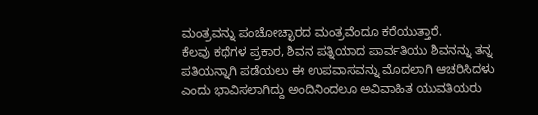ಮಂತ್ರವನ್ನು ಪಂಚೋಚ್ಛಾರದ ಮಂತ್ರವೆಂದೂ ಕರೆಯುತ್ತಾರೆ.
ಕೆಲವು ಕಥೆಗಳ ಪ್ರಕಾರ, ಶಿವನ ಪತ್ನಿಯಾದ ಪಾರ್ವತಿಯು ಶಿವನನ್ನು ತನ್ನ ಪತಿಯನ್ನಾಗಿ ಪಡೆಯಲು ಈ ಉಪವಾಸವನ್ನು ಮೊದಲಾಗಿ ಆಚರಿಸಿದಳು ಎಂದು ಭಾವಿಸಲಾಗಿದ್ದು ಅಂದಿನಿಂದಲೂ ಅವಿವಾಹಿತ ಯುವತಿಯರು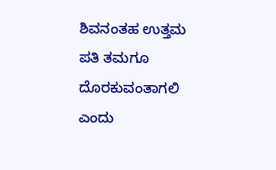ಶಿವನಂತಹ ಉತ್ತಮ ಪತಿ ತಮಗೂ ದೊರಕುವಂತಾಗಲಿ ಎಂದು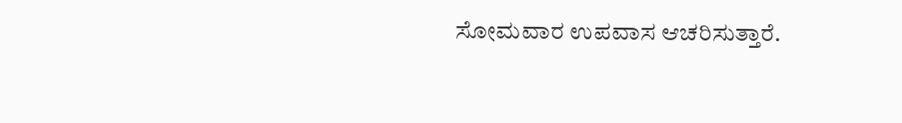ಸೋಮವಾರ ಉಪವಾಸ ಆಚರಿಸುತ್ತಾರೆ.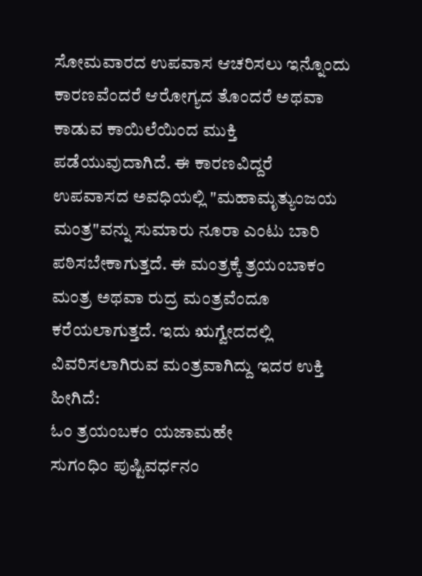ಸೋಮವಾರದ ಉಪವಾಸ ಆಚರಿಸಲು ಇನ್ನೊಂದು ಕಾರಣವೆಂದರೆ ಆರೋಗ್ಯದ ತೊಂದರೆ ಅಥವಾ ಕಾಡುವ ಕಾಯಿಲೆಯಿಂದ ಮುಕ್ತಿ ಪಡೆಯುವುದಾಗಿದೆ. ಈ ಕಾರಣವಿದ್ದರೆ ಉಪವಾಸದ ಅವಧಿಯಲ್ಲಿ "ಮಹಾಮೃತ್ಯುಂಜಯ ಮಂತ್ರ"ವನ್ನು ಸುಮಾರು ನೂರಾ ಎಂಟು ಬಾರಿ ಪಠಿಸಬೇಕಾಗುತ್ತದೆ. ಈ ಮಂತ್ರಕ್ಕೆ ತ್ರಯಂಬಾಕಂ ಮಂತ್ರ ಅಥವಾ ರುದ್ರ ಮಂತ್ರವೆಂದೂ ಕರೆಯಲಾಗುತ್ತದೆ. ಇದು ಋಗ್ವೇದದಲ್ಲಿ ವಿವರಿಸಲಾಗಿರುವ ಮಂತ್ರವಾಗಿದ್ದು ಇದರ ಉಕ್ತಿ ಹೀಗಿದೆ:
ಓಂ ತ್ರಯಂಬಕಂ ಯಜಾಮಹೇ
ಸುಗಂಧಿಂ ಪುಷ್ಟಿವರ್ಧನಂ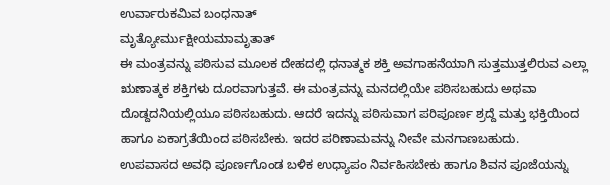ಉರ್ವಾರುಕಮಿವ ಬಂಧನಾತ್
ಮೃತ್ಯೋರ್ಮುಕ್ಷೀಯಮಾಮೃತಾತ್
ಈ ಮಂತ್ರವನ್ನು ಪಠಿಸುವ ಮೂಲಕ ದೇಹದಲ್ಲಿ ಧನಾತ್ಮಕ ಶಕ್ತಿ ಅವಗಾಹನೆಯಾಗಿ ಸುತ್ತಮುತ್ತಲಿರುವ ಎಲ್ಲಾ ಋಣಾತ್ಮಕ ಶಕ್ತಿಗಳು ದೂರವಾಗುತ್ತವೆ. ಈ ಮಂತ್ರವನ್ನು ಮನದಲ್ಲಿಯೇ ಪಠಿಸಬಹುದು ಅಥವಾ ದೊಡ್ದದನಿಯಲ್ಲಿಯೂ ಪಠಿಸಬಹುದು. ಆದರೆ ಇದನ್ನು ಪಠಿಸುವಾಗ ಪರಿಪೂರ್ಣ ಶ್ರದ್ದೆ ಮತ್ತು ಭಕ್ತಿಯಿಂದ ಹಾಗೂ ಏಕಾಗ್ರತೆಯಿಂದ ಪಠಿಸಬೇಕು. ಇದರ ಪರಿಣಾಮವನ್ನು ನೀವೇ ಮನಗಾಣಬಹುದು.
ಉಪವಾಸದ ಅವಧಿ ಪೂರ್ಣಗೊಂಡ ಬಳಿಕ ಉಧ್ಯಾಪಂ ನಿರ್ವಹಿಸಬೇಕು ಹಾಗೂ ಶಿವನ ಪೂಜೆಯನ್ನು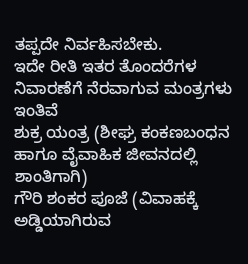ತಪ್ಪದೇ ನಿರ್ವಹಿಸಬೇಕು.
ಇದೇ ರೀತಿ ಇತರ ತೊಂದರೆಗಳ ನಿವಾರಣೆಗೆ ನೆರವಾಗುವ ಮಂತ್ರಗಳು ಇಂತಿವೆ
ಶುಕ್ರ ಯಂತ್ರ (ಶೀಘ್ರ ಕಂಕಣಬಂಧನ ಹಾಗೂ ವೈವಾಹಿಕ ಜೀವನದಲ್ಲಿ ಶಾಂತಿಗಾಗಿ)
ಗೌರಿ ಶಂಕರ ಪೂಜೆ (ವಿವಾಹಕ್ಕೆ ಅಡ್ಡಿಯಾಗಿರುವ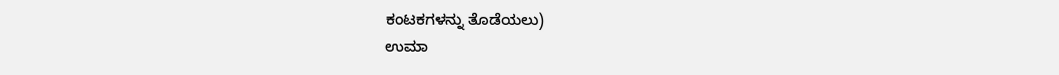ಕಂಟಕಗಳನ್ನು ತೊಡೆಯಲು)
ಉಮಾ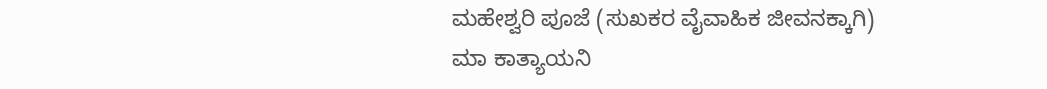ಮಹೇಶ್ವರಿ ಪೂಜೆ (ಸುಖಕರ ವೈವಾಹಿಕ ಜೀವನಕ್ಕಾಗಿ)
ಮಾ ಕಾತ್ಯಾಯನಿ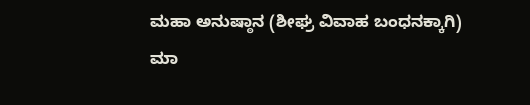ಮಹಾ ಅನುಷ್ಠಾನ (ಶೀಘ್ರ ವಿವಾಹ ಬಂಧನಕ್ಕಾಗಿ)
ಮಾ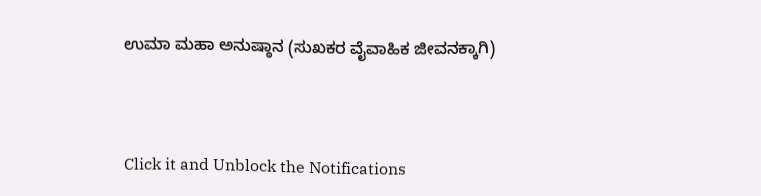ಉಮಾ ಮಹಾ ಅನುಷ್ಠಾನ (ಸುಖಕರ ವೈವಾಹಿಕ ಜೀವನಕ್ಕಾಗಿ)



Click it and Unblock the Notifications